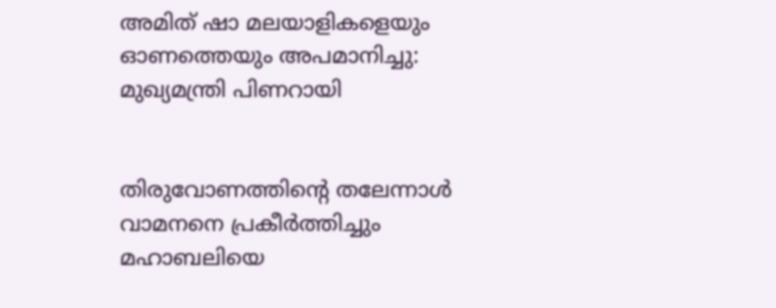അമിത് ഷാ മലയാളികളെയും ഓണത്തെയും അപമാനിച്ചു: മുഖ്യമന്ത്രി പിണറായി


തിരുവോണത്തിന്‍റെ തലേന്നാള്‍ വാമനനെ പ്രകീര്‍ത്തിച്ചും മഹാബലിയെ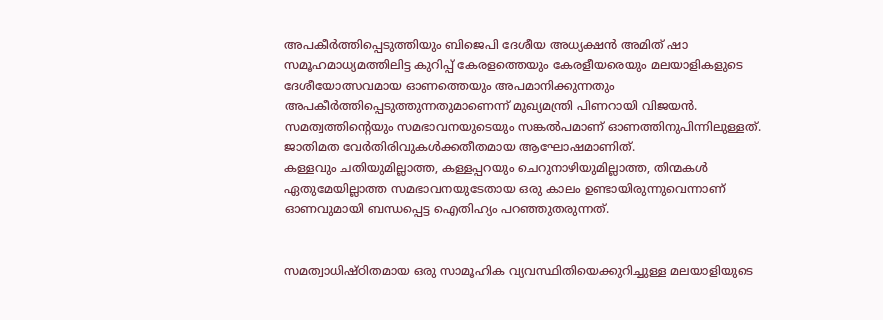അപകീര്‍ത്തിപ്പെടുത്തിയും ബിജെപി ദേശീയ അധ്യക്ഷന്‍ അമിത് ഷാ സമൂഹമാധ്യമത്തിലിട്ട കുറിപ്പ് കേരളത്തെയും കേരളീയരെയും മലയാളികളുടെ ദേശീയോത്സവമായ ഓണത്തെയും അപമാനിക്കുന്നതും അപകീര്‍ത്തിപ്പെടുത്തുന്നതുമാണെന്ന് മുഖ്യമന്ത്രി പിണറായി വിജയന്‍. സമത്വത്തിന്‍റെയും സമഭാവനയുടെയും സങ്കല്‍പമാണ് ഓണത്തിനുപിന്നിലുള്ളത്. ജാതിമത വേര്‍തിരിവുകള്‍ക്കതീതമായ ആഘോഷമാണിത്.
കള്ളവും ചതിയുമില്ലാത്ത, കള്ളപ്പറയും ചെറുനാഴിയുമില്ലാത്ത, തിന്മകള്‍ ഏതുമേയില്ലാത്ത സമഭാവനയുടേതായ ഒരു കാലം ഉണ്ടായിരുന്നുവെന്നാണ് ഓണവുമായി ബന്ധപ്പെട്ട ഐതിഹ്യം പറഞ്ഞുതരുന്നത്.


സമത്വാധിഷ്ഠിതമായ ഒരു സാമൂഹിക വ്യവസ്ഥിതിയെക്കുറിച്ചുള്ള മലയാളിയുടെ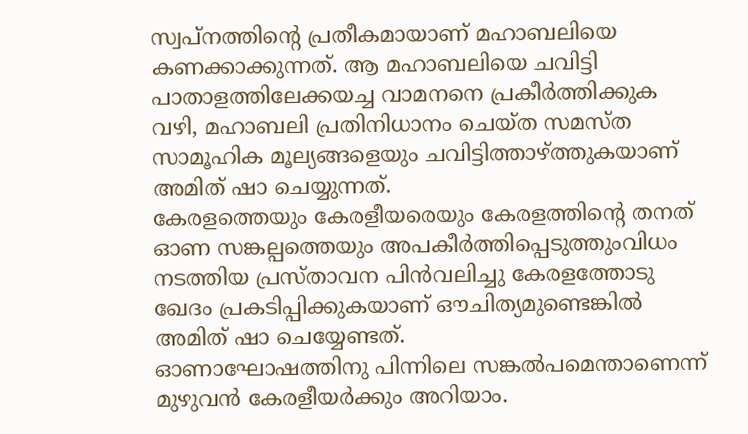സ്വപ്നത്തിന്‍റെ പ്രതീകമായാണ് മഹാബലിയെ കണക്കാക്കുന്നത്. ആ മഹാബലിയെ ചവിട്ടി പാതാളത്തിലേക്കയച്ച വാമനനെ പ്രകീര്‍ത്തിക്കുക വഴി, മഹാബലി പ്രതിനിധാനം ചെയ്ത സമസ്ത സാമൂഹിക മൂല്യങ്ങളെയും ചവിട്ടിത്താഴ്ത്തുകയാണ് അമിത് ഷാ ചെയ്യുന്നത്.
കേരളത്തെയും കേരളീയരെയും കേരളത്തിന്‍റെ തനത് ഓണ സങ്കല്പത്തെയും അപകീര്‍ത്തിപ്പെടുത്തുംവിധം നടത്തിയ പ്രസ്താവന പിന്‍വലിച്ചു കേരളത്തോടു ഖേദം പ്രകടിപ്പിക്കുകയാണ് ഔചിത്യമുണ്ടെങ്കില്‍ അമിത് ഷാ ചെയ്യേണ്ടത്.
ഓണാഘോഷത്തിനു പിന്നിലെ സങ്കല്‍പമെന്താണെന്ന് മുഴുവന്‍ കേരളീയര്‍ക്കും അറിയാം.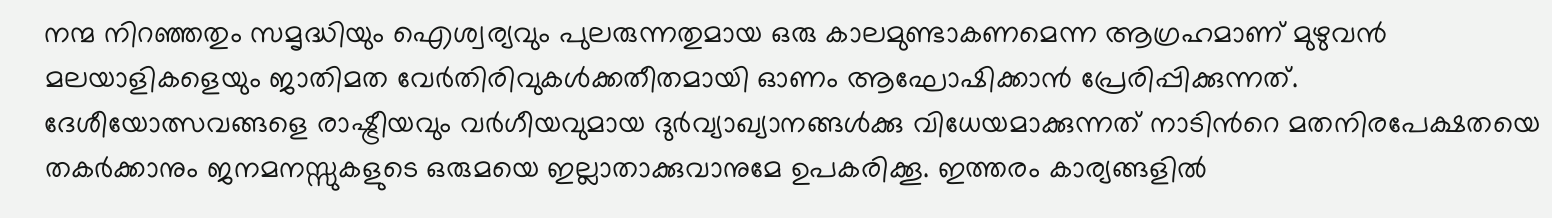നന്മ നിറഞ്ഞതും സമൃദ്ധിയും ഐശ്വര്യവും പുലരുന്നതുമായ ഒരു കാലമുണ്ടാകണമെന്ന ആഗ്രഹമാണ് മുഴുവന്‍ മലയാളികളെയും ജാതിമത വേര്‍തിരിവുകള്‍ക്കതീതമായി ഓണം ആഘോഷിക്കാന്‍ പ്രേരിപ്പിക്കുന്നത്.
ദേശീയോത്സവങ്ങളെ രാഷ്ട്രീയവും വര്‍ഗീയവുമായ ദുര്‍വ്യാഖ്യാനങ്ങള്‍ക്കു വിധേയമാക്കുന്നത് നാടിന്‍റെ മതനിരപേക്ഷതയെ തകര്‍ക്കാനും ജനമനസ്സുകളുടെ ഒരുമയെ ഇല്ലാതാക്കുവാനുമേ ഉപകരിക്കൂ. ഇത്തരം കാര്യങ്ങളില്‍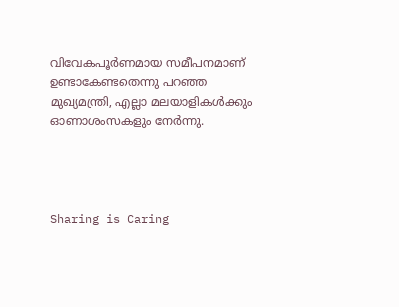വിവേകപൂര്‍ണമായ സമീപനമാണ് ഉണ്ടാകേണ്ടതെന്നു പറഞ്ഞ മുഖ്യമന്ത്രി, എല്ലാ മലയാളികള്‍ക്കും ഓണാശംസകളും നേര്‍ന്നു.




Sharing is Caring